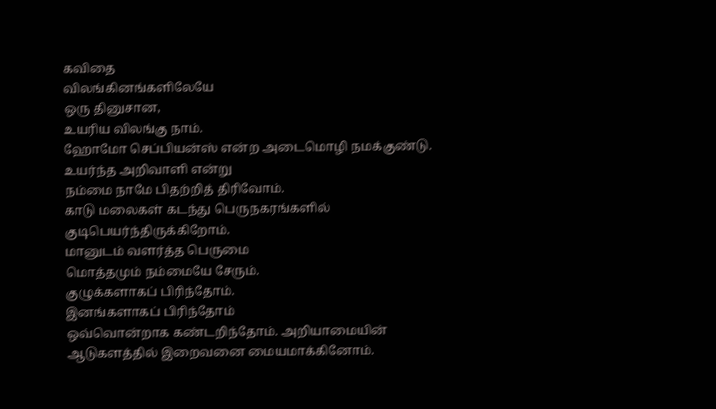கவிதை
விலங்கினங்களிலேயே
ஒரு தினுசான,
உயரிய விலங்கு நாம்.
ஹோமோ செப்பியன்ஸ் என்ற அடைமொழி நமக்குண்டு.
உயர்ந்த அறிவாளி என்று
நம்மை நாமே பிதற்றித் திரிவோம்.
காடு மலைகள் கடந்து பெருநகரங்களில்
குடிபெயர்ந்திருக்கிறோம்.
மானுடம் வளர்த்த பெருமை
மொத்தமும் நம்மையே சேரும்.
குழுக்களாகப் பிரிந்தோம்.
இனங்களாகப் பிரிந்தோம்
ஒவ்வொன்றாக கண்டறிந்தோம். அறியாமையின் ஆடுகளத்தில் இறைவனை மையமாக்கினோம்.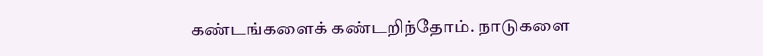கண்டங்களைக் கண்டறிந்தோம். நாடுகளை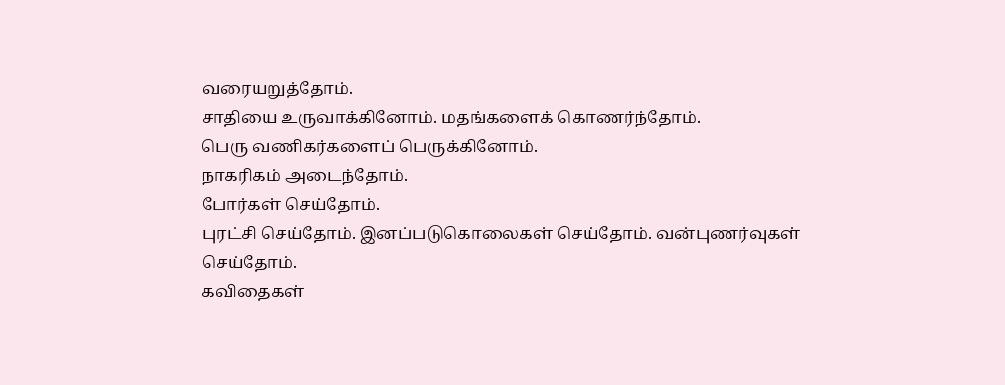வரையறுத்தோம்.
சாதியை உருவாக்கினோம். மதங்களைக் கொணர்ந்தோம்.
பெரு வணிகர்களைப் பெருக்கினோம்.
நாகரிகம் அடைந்தோம்.
போர்கள் செய்தோம்.
புரட்சி செய்தோம். இனப்படுகொலைகள் செய்தோம். வன்புணர்வுகள் செய்தோம்.
கவிதைகள்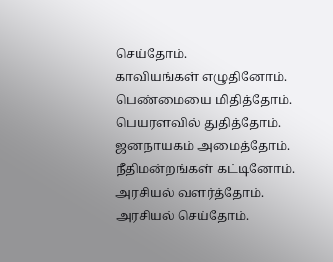செய்தோம்.
காவியங்கள் எழுதினோம். பெண்மையை மிதித்தோம். பெயரளவில் துதித்தோம்.
ஜனநாயகம் அமைத்தோம். நீதிமன்றங்கள் கட்டினோம்.
அரசியல் வளர்த்தோம்.
அரசியல் செய்தோம்.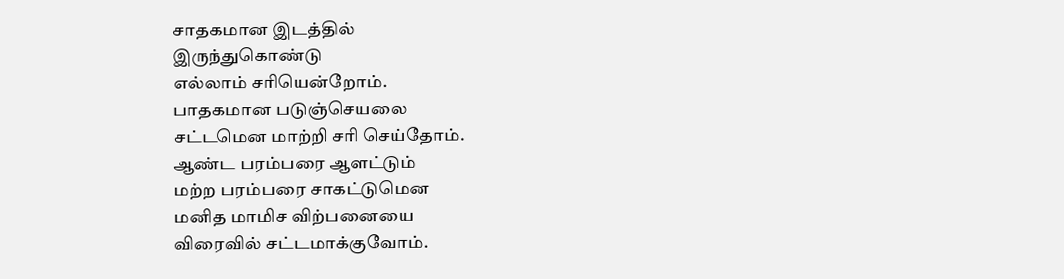சாதகமான இடத்தில்
இருந்துகொண்டு
எல்லாம் சரியென்றோம்.
பாதகமான படுஞ்செயலை
சட்டமென மாற்றி சரி செய்தோம்.
ஆண்ட பரம்பரை ஆளட்டும்
மற்ற பரம்பரை சாகட்டுமென
மனித மாமிச விற்பனையை
விரைவில் சட்டமாக்குவோம்.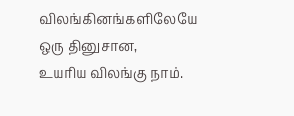விலங்கினங்களிலேயே
ஒரு தினுசான,
உயரிய விலங்கு நாம்.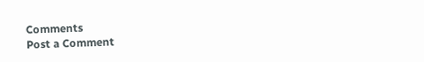Comments
Post a Comment